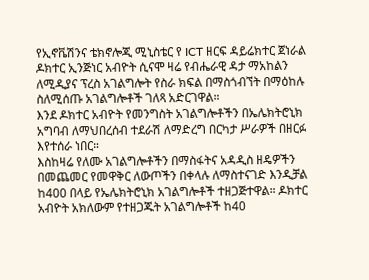የኢኖቬሽንና ቴክኖሎጂ ሚኒስቴር የ ICT ዘርፍ ዳይሬክተር ጀነራል ዶክተር ኢንጅነር አብዮት ሲናሞ ዛሬ የብሔራዊ ዳታ ማአከልን ለሚዲያና ፕረስ አገልግሎት የስራ ክፍል በማስጎብኘት በማዕከሉ ስለሚሰጡ አገልግሎቶች ገለጻ አድርገዋል።
እንደ ዶክተር አብዮት የመንግስት አገልግሎቶችን በኤሌክትሮኒክ አግባብ ለማህበረሰብ ተደራሽ ለማድረግ በርካታ ሥራዎች በዘርፉ እየተሰራ ነበር።
እስከዛሬ የለሙ አገልግሎቶችን በማስፋትና አዳዲስ ዘዴዎችን በመጨመር የመዋቅር ለውጦችን በቀላሉ ለማስተናገድ እንዲቻል ከ400 በላይ የኤሌክትሮኒክ አገልግሎቶች ተዘጋጅተዋል። ዶክተር አብዮት አክለውም የተዘጋጁት አገልግሎቶች ከ40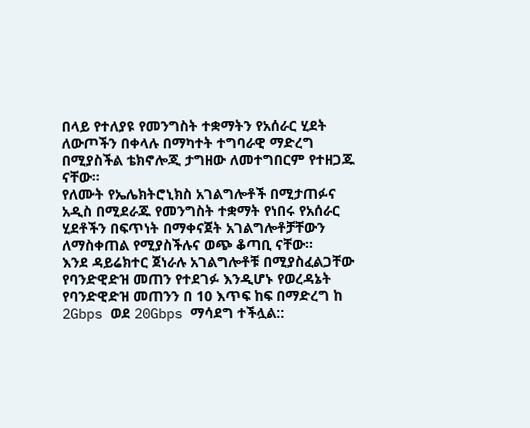በላይ የተለያዩ የመንግስት ተቋማትን የአሰራር ሂደት ለውጦችን በቀላሉ በማካተት ተግባራዊ ማድረግ በሚያስችል ቴክኖሎጂ ታግዘው ለመተግበርም የተዘጋጁ ናቸው።
የለሙት የኤሌክትሮኒክስ አገልግሎቶች በሚታጠፉና አዲስ በሚደራጁ የመንግስት ተቋማት የነበሩ የአሰራር ሂደቶችን በፍጥነት በማቀናጀት አገልግሎቶቻቸውን ለማስቀጠል የሚያስችሉና ወጭ ቆጣቢ ናቸው።
እንደ ዳይሬክተር ጀነራሉ አገልግሎቶቹ በሚያስፈልጋቸው የባንድዊድዝ መጠን የተደገፉ እንዲሆኑ የወረዳኔት የባንድዊድዝ መጠንን በ 10 እጥፍ ከፍ በማድረግ ከ 2Gbps ወደ 20Gbps ማሳደግ ተችሏል::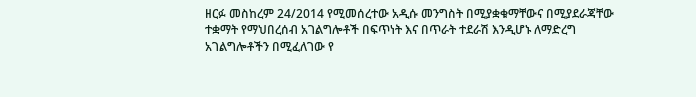ዘርፉ መስከረም 24/2014 የሚመሰረተው አዲሱ መንግስት በሚያቋቁማቸውና በሚያደራጃቸው ተቋማት የማህበረሰብ አገልግሎቶች በፍጥነት እና በጥራት ተደራሽ እንዲሆኑ ለማድረግ አገልግሎቶችን በሚፈለገው የ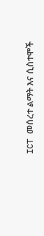ICT መሰረተ ልማት እና ሲስተሞች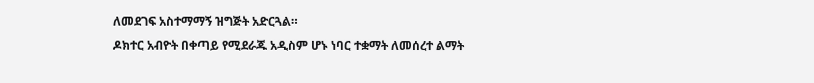ለመደገፍ አስተማማኝ ዝግጅት አድርጓል።
ዶክተር አብዮት በቀጣይ የሚደራጁ አዲስም ሆኑ ነባር ተቋማት ለመሰረተ ልማት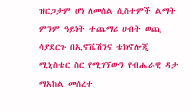ዝርጋታም ሆነ ለመሰል ሲስተምች ልማት ምንም ዓይነት ተጨማሪ ሀብት ወጪ ሳያደርጉ በኢኖቬሽንና ቴክኖሎጂ ሚኒስቴር ስር የሚገኘውን የብሔራዊ ዳታ ማአከል መሰረተ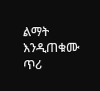ልማት እንዲጠቁሙ ጥሪ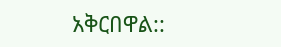አቅርበዋል::